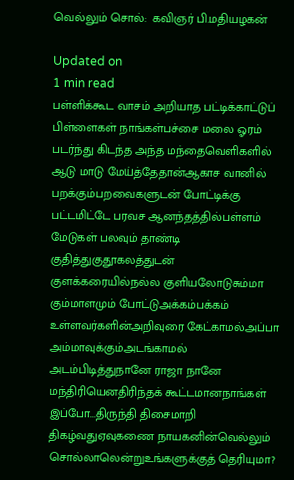வெல்லும் சொல்:  கவிஞர் பி.மதியழகன்

Updated on
1 min read
பள்ளிக்கூட வாசம் அறியாத பட்டிக்காட்டுப் பிள்ளைகள் நாங்கள்பச்சை மலை ஓரம் படர்ந்து கிடந்த அந்த மந்தைவெளிகளில் ஆடு மாடு மேய்த்தேதான்ஆகாச வானில் பறக்கும்பறவைகளுடன் போட்டிக்கு பட்டமிட்டே பரவச ஆனந்தத்தில்பள்ளம் மேடுகள் பலவும் தாண்டி குதித்துகுதூகலத்துடன் குளக்கரையில்நல்ல குளியலோடுசும்மா கும்மாளமும் போட்டுஅக்கம்பக்கம் உள்ளவர்களின்அறிவுரை கேட்காமல்அப்பா அம்மாவுக்கும்அடங்காமல் அடம்பிடித்துநானே ராஜா நானே மந்திரியெனதிரிந்தக் கூட்டமானநாங்கள் இப்போ...திருந்தி திசைமாறி திகழ்வதுஏவுகணை நாயகனின்வெல்லும் சொல்லாலென்றுஉங்களுக்குத் தெரியுமா?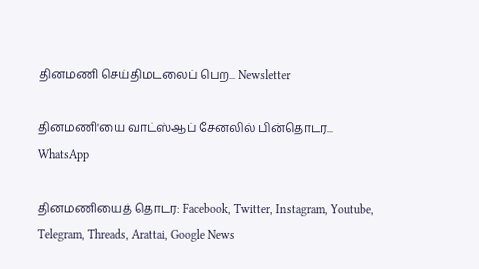தினமணி செய்திமடலைப் பெற... Newsletter

தினமணி'யை வாட்ஸ்ஆப் சேனலில் பின்தொடர... WhatsApp

தினமணியைத் தொடர: Facebook, Twitter, Instagram, Youtube, Telegram, Threads, Arattai, Google News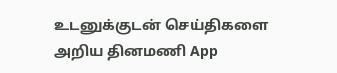உடனுக்குடன் செய்திகளை அறிய தினமணி App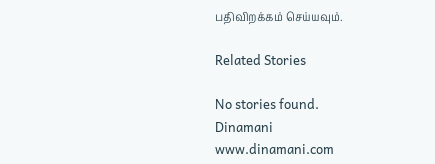பதிவிறக்கம் செய்யவும்.

Related Stories

No stories found.
Dinamani
www.dinamani.com